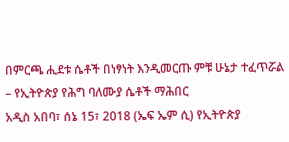በምርጫ ሒደቱ ሴቶች በነፃነት እንዲመርጡ ምቹ ሁኔታ ተፈጥሯል – የኢትዮጵያ የሕግ ባለሙያ ሴቶች ማሕበር
አዲስ አበባ፣ ሰኔ 15፣ 2018 (ኤፍ ኤም ሲ) የኢትዮጵያ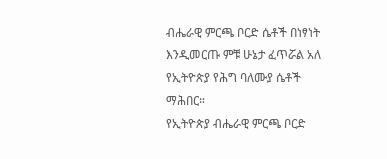ብሔራዊ ምርጫ ቦርድ ሴቶች በነፃነት እንዲመርጡ ምቹ ሁኔታ ፈጥሯል አለ የኢትዮጵያ የሕግ ባለሙያ ሴቶች ማሕበር።
የኢትዮጵያ ብሔራዊ ምርጫ ቦርድ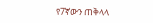የ7ኛውን ጠቅላላ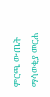ምርጫ ውጤት ማሳወቂያ መርሐ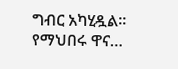ግብር አካሂዷል፡፡
የማህበሩ ዋና…